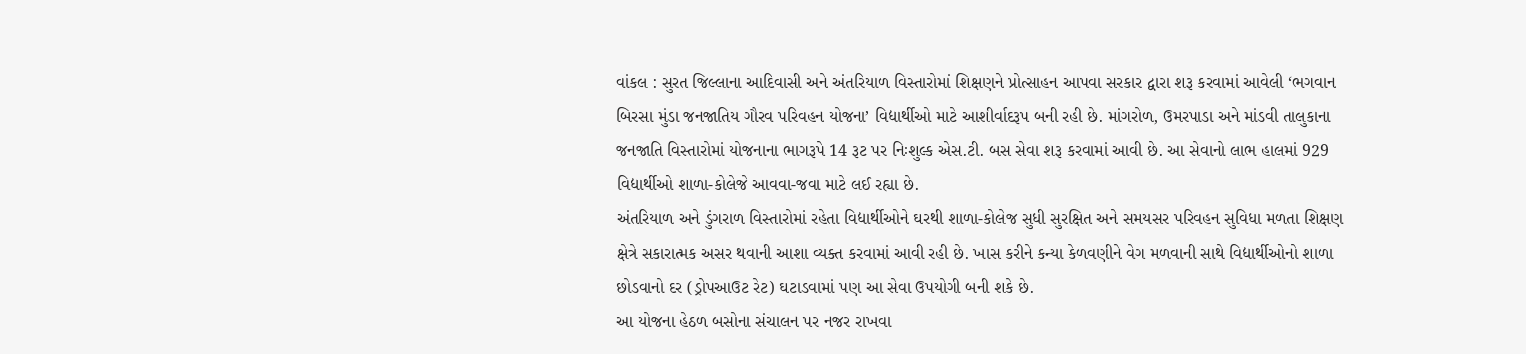વાંકલ : સુરત જિલ્લાના આદિવાસી અને અંતરિયાળ વિસ્તારોમાં શિક્ષણને પ્રોત્સાહન આપવા સરકાર દ્વારા શરૂ કરવામાં આવેલી ‘ભગવાન બિરસા મુંડા જનજાતિય ગૌરવ પરિવહન યોજના’ વિદ્યાર્થીઓ માટે આશીર્વાદરૂપ બની રહી છે. માંગરોળ, ઉમરપાડા અને માંડવી તાલુકાના જનજાતિ વિસ્તારોમાં યોજનાના ભાગરૂપે 14 રૂટ પર નિઃશુલ્ક એસ.ટી. બસ સેવા શરૂ કરવામાં આવી છે. આ સેવાનો લાભ હાલમાં 929 વિદ્યાર્થીઓ શાળા-કોલેજે આવવા-જવા માટે લઈ રહ્યા છે.
અંતરિયાળ અને ડુંગરાળ વિસ્તારોમાં રહેતા વિદ્યાર્થીઓને ઘરથી શાળા-કોલેજ સુધી સુરક્ષિત અને સમયસર પરિવહન સુવિધા મળતા શિક્ષણ ક્ષેત્રે સકારાત્મક અસર થવાની આશા વ્યક્ત કરવામાં આવી રહી છે. ખાસ કરીને કન્યા કેળવણીને વેગ મળવાની સાથે વિદ્યાર્થીઓનો શાળા છોડવાનો દર (ડ્રોપઆઉટ રેટ) ઘટાડવામાં પણ આ સેવા ઉપયોગી બની શકે છે.
આ યોજના હેઠળ બસોના સંચાલન પર નજર રાખવા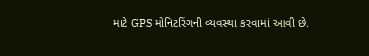માટે GPS મોનિટરિંગની વ્યવસ્થા કરવામાં આવી છે.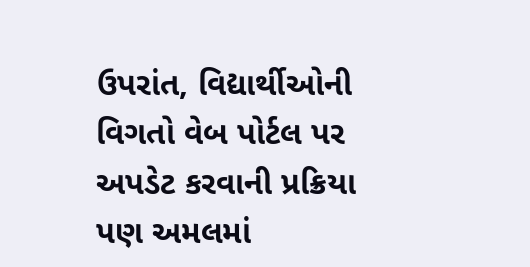ઉપરાંત, વિદ્યાર્થીઓની વિગતો વેબ પોર્ટલ પર અપડેટ કરવાની પ્રક્રિયા પણ અમલમાં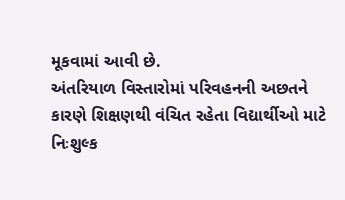મૂકવામાં આવી છે.
અંતરિયાળ વિસ્તારોમાં પરિવહનની અછતને કારણે શિક્ષણથી વંચિત રહેતા વિદ્યાર્થીઓ માટે નિઃશુલ્ક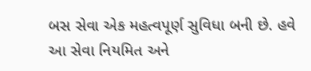બસ સેવા એક મહત્વપૂર્ણ સુવિધા બની છે. હવે આ સેવા નિયમિત અને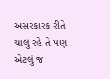અસરકારક રીતે ચાલુ રહે તે પણ એટલું જ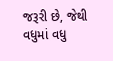જરૂરી છે, જેથી વધુમાં વધુ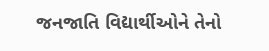જનજાતિ વિદ્યાર્થીઓને તેનો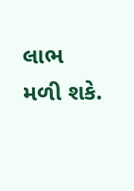લાભ મળી શકે.